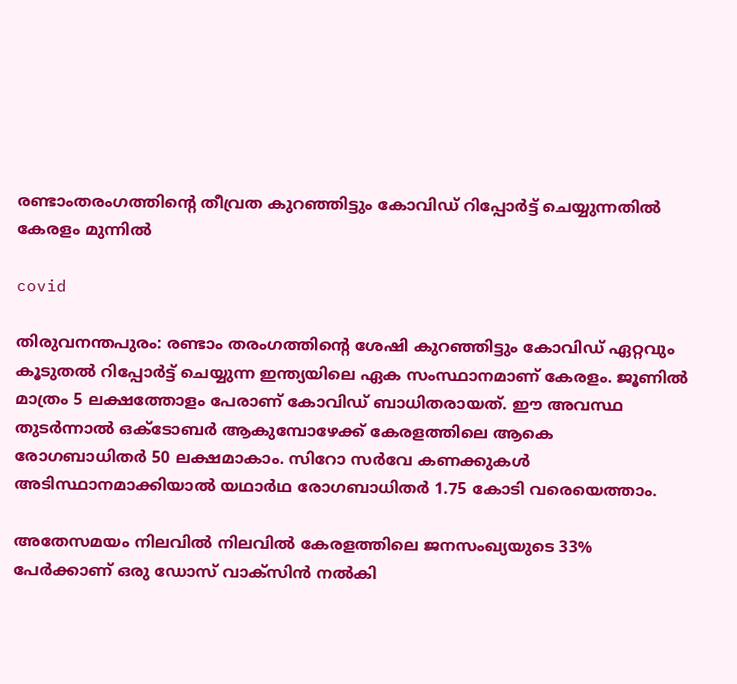രണ്ടാംതരംഗത്തിന്റെ തീവ്രത കുറഞ്ഞിട്ടും കോവിഡ് റിപ്പോര്‍ട്ട് ചെയ്യുന്നതില്‍ കേരളം മുന്നില്‍

covid

തിരുവനന്തപുരം: രണ്ടാം തരംഗത്തിന്റെ ശേഷി കുറഞ്ഞിട്ടും കോവിഡ് ഏറ്റവും കൂടുതല്‍ റിപ്പോര്‍ട്ട് ചെയ്യുന്ന ഇന്ത്യയിലെ ഏക സംസ്ഥാനമാണ് കേരളം. ജൂണില്‍ മാത്രം 5 ലക്ഷത്തോളം പേരാണ് കോവിഡ് ബാധിതരായത്. ഈ അവസ്ഥ തുടര്‍ന്നാല്‍ ഒക്ടോബര്‍ ആകുമ്പോഴേക്ക് കേരളത്തിലെ ആകെ രോഗബാധിതര്‍ 50 ലക്ഷമാകാം. സിറോ സര്‍വേ കണക്കുകള്‍ അടിസ്ഥാനമാക്കിയാല്‍ യഥാര്‍ഥ രോഗബാധിതര്‍ 1.75 കോടി വരെയെത്താം.

അതേസമയം നിലവില്‍ നിലവില്‍ കേരളത്തിലെ ജനസംഖ്യയുടെ 33% പേര്‍ക്കാണ് ഒരു ഡോസ് വാക്‌സിന്‍ നല്‍കി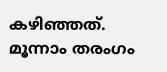കഴിഞ്ഞത്. മൂന്നാം തരംഗം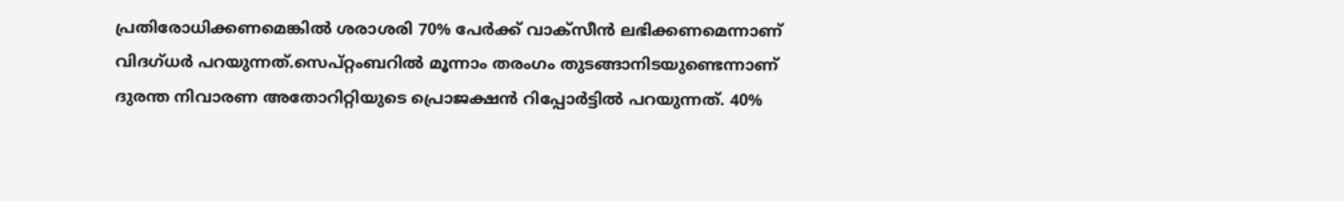പ്രതിരോധിക്കണമെങ്കില്‍ ശരാശരി 70% പേര്‍ക്ക് വാക്‌സീന്‍ ലഭിക്കണമെന്നാണ് വിദഗ്ധര്‍ പറയുന്നത്.സെപ്റ്റംബറില്‍ മൂന്നാം തരംഗം തുടങ്ങാനിടയുണ്ടെന്നാണ് ദുരന്ത നിവാരണ അതോറിറ്റിയുടെ പ്രൊജക്ഷന്‍ റിപ്പോര്‍ട്ടില്‍ പറയുന്നത്. 40%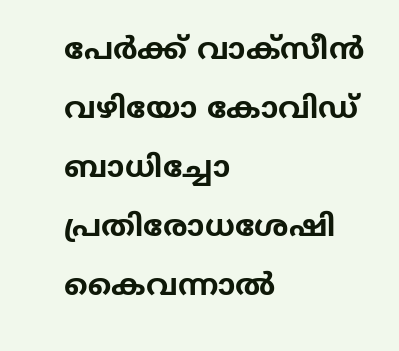പേര്‍ക്ക് വാക്‌സീന്‍ വഴിയോ കോവിഡ് ബാധിച്ചോ പ്രതിരോധശേഷി കൈവന്നാല്‍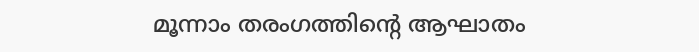മൂന്നാം തരംഗത്തിന്റെ ആഘാതം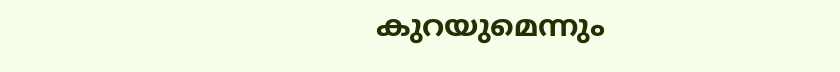കുറയുമെന്നും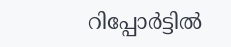റിപ്പോര്‍ട്ടില്‍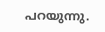പറയുന്നു.